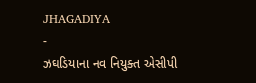JHAGADIYA
-
ઝઘડિયાના નવ નિયુક્ત એસીપી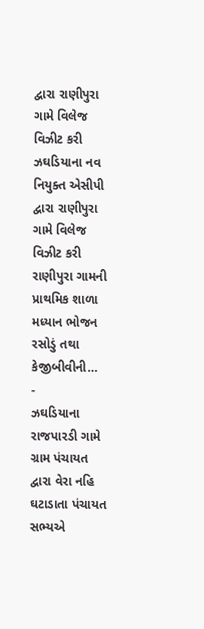દ્વારા રાણીપુરા ગામે વિલેજ વિઝીટ કરી
ઝઘડિયાના નવ નિયુક્ત એસીપી દ્વારા રાણીપુરા ગામે વિલેજ વિઝીટ કરી રાણીપુરા ગામની પ્રાથમિક શાળા મધ્યાન ભોજન રસોડું તથા કેજીબીવીની…
-
ઝઘડિયાના રાજપારડી ગામે ગ્રામ પંચાયત દ્વારા વેરા નહિ ઘટાડાતા પંચાયત સભ્યએ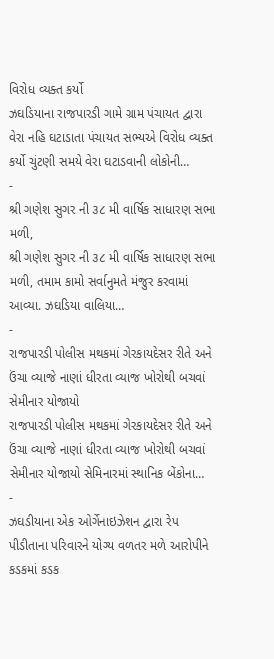વિરોધ વ્યક્ત કર્યો
ઝઘડિયાના રાજપારડી ગામે ગ્રામ પંચાયત દ્વારા વેરા નહિ ઘટાડાતા પંચાયત સભ્યએ વિરોધ વ્યક્ત કર્યો ચુંટણી સમયે વેરા ઘટાડવાની લોકોની…
-
શ્રી ગણેશ સુગર ની ૩૮ મી વાર્ષિક સાધારણ સભા મળી,
શ્રી ગણેશ સુગર ની ૩૮ મી વાર્ષિક સાધારણ સભા મળી, તમામ કામો સર્વાનુમતે મંજુર કરવામાં આવ્યા. ઝઘડિયા વાલિયા…
-
રાજપારડી પોલીસ મથકમાં ગેરકાયદેસર રીતે અને ઉંચા વ્યાજે નાણાં ધીરતા વ્યાજ ખોરોથી બચવાં સેમીનાર યોજાયો
રાજપારડી પોલીસ મથકમાં ગેરકાયદેસર રીતે અને ઉંચા વ્યાજે નાણાં ધીરતા વ્યાજ ખોરોથી બચવાં સેમીનાર યોજાયો સેમિનારમાં સ્થાનિક બેંકોના…
-
ઝઘડીયાના એક ઓર્ગેનાઇઝેશન દ્વારા રેપ પીડીતાના પરિવારને યોગ્ય વળતર મળે આરોપીને કડકમાં કડક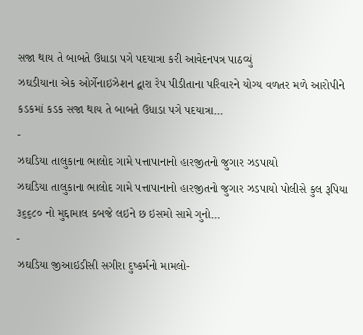સજા થાય તે બાબતે ઉધાડા પગે પદયાત્રા કરી આવેદનપત્ર પાઠવ્યું
ઝઘડીયાના એક ઓર્ગેનાઇઝેશન દ્વારા રેપ પીડીતાના પરિવારને યોગ્ય વળતર મળે આરોપીને કડકમાં કડક સજા થાય તે બાબતે ઉધાડા પગે પદયાત્રા…
-
ઝઘડિયા તાલુકાના ભાલોદ ગામે પત્તાપાનાનો હારજીતનો જુગાર ઝડપાયો
ઝઘડિયા તાલુકાના ભાલોદ ગામે પત્તાપાનાનો હારજીતનો જુગાર ઝડપાયો પોલીસે કુલ રૂપિયા ૩૬૬૮૦ નો મુદ્દામાલ કબજે લઇને છ ઇસમો સામે ગુનો…
-
ઝઘડિયા જીઆઇડીસી સગીરા દુષ્કર્મનો મામલો-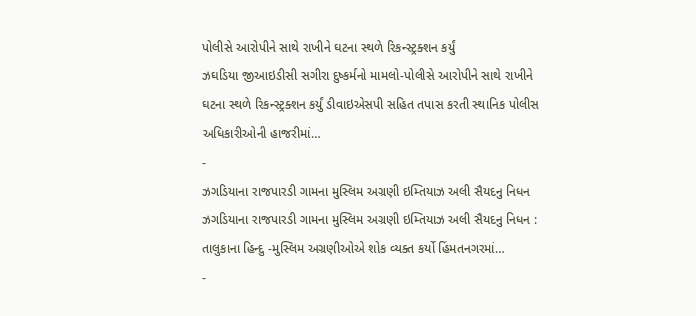પોલીસે આરોપીને સાથે રાખીને ઘટના સ્થળે રિકન્સ્ટ્રક્શન કર્યું
ઝઘડિયા જીઆઇડીસી સગીરા દુષ્કર્મનો મામલો-પોલીસે આરોપીને સાથે રાખીને ઘટના સ્થળે રિકન્સ્ટ્રક્શન કર્યું ડીવાઇએસપી સહિત તપાસ કરતી સ્થાનિક પોલીસ અધિકારીઓની હાજરીમાં…
-
ઝગડિયાના રાજપારડી ગામના મુસ્લિમ અગ્રણી ઇમ્તિયાઝ અલી સૈયદનુ નિધન
ઝગડિયાના રાજપારડી ગામના મુસ્લિમ અગ્રણી ઇમ્તિયાઝ અલી સૈયદનુ નિધન : તાલુકાના હિન્દુ -મુસ્લિમ અગ્રણીઓએ શોક વ્યક્ત કર્યો હિંમતનગરમાં…
-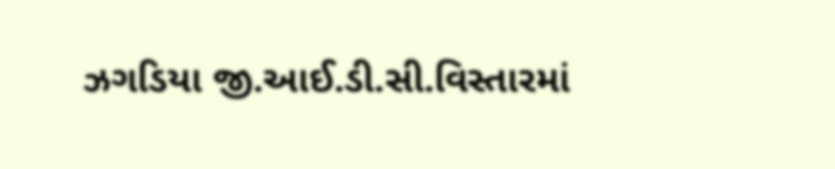ઝગડિયા જી.આઈ.ડી.સી.વિસ્તારમાં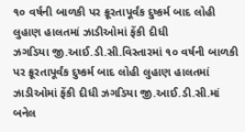૧૦ વર્ષની બાળકી પર ક્રૂરતાપૂર્વંક દુષ્કર્મ બાદ લોહી લુહાણ હાલતમાં ઝાડીઓમાં ફેંકી દીધી
ઝગડિયા જી.આઈ.ડી.સી.વિસ્તારમાં ૧૦ વર્ષની બાળકી પર ક્રૂરતાપૂર્વંક દુષ્કર્મ બાદ લોહી લુહાણ હાલતમાં ઝાડીઓમાં ફેંકી દીધી ઝગડિયા જી.આઈ.ડી.સી.માં બનેલ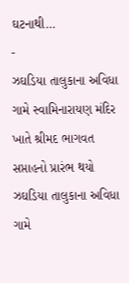ઘટનાથી…
-
ઝઘડિયા તાલુકાના અવિધા ગામે સ્વામિનારાયણ મંદિર ખાતે શ્રીમદ ભાગવત સપ્તાહનો પ્રારંભ થયો
ઝઘડિયા તાલુકાના અવિધા ગામે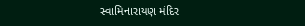સ્વામિનારાયણ મંદિર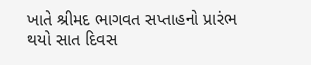ખાતે શ્રીમદ ભાગવત સપ્તાહનો પ્રારંભ થયો સાત દિવસ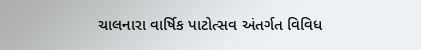ચાલનારા વાર્ષિક પાટોત્સવ અંતર્ગત વિવિધ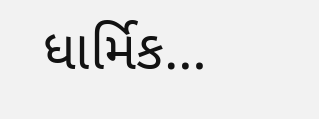ધાર્મિક…